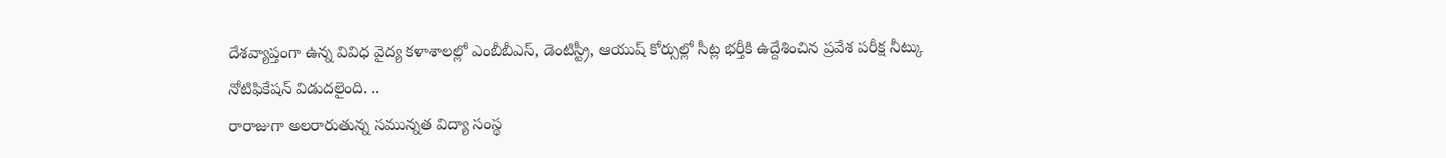దేశవ్యాప్తంగా ఉన్న వివిధ వైద్య కళాశాలల్లో ఎంబీబీఎస్, డెంటిస్ట్రీ, ఆయుష్ కోర్సుల్లో సీట్ల భర్తీకి ఉద్దేశించిన ప్రవేశ పరీక్ష నీట్కు నోటిఫికేషన్ విడుదలైంది. ..
రారాజుగా అలరారుతున్న సమున్నత విద్యా సంస్థ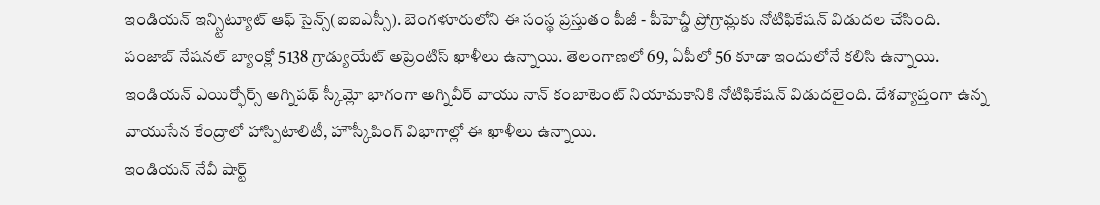ఇండియన్ ఇన్స్టిట్యూట్ ఆఫ్ సైన్స్(ఐఐఎస్సీ). బెంగళూరులోని ఈ సంస్థ ప్రస్తుతం పీజీ - పీహెచ్డీ ప్రోగ్రామ్లకు నోటిఫికేషన్ విడుదల చేసింది.
పంజాబ్ నేషనల్ బ్యాంక్లో 5138 గ్రాడ్యుయేట్ అప్రెంటిస్ ఖాళీలు ఉన్నాయి. తెలంగాణలో 69, ఏపీలో 56 కూడా ఇందులోనే కలిసి ఉన్నాయి.
ఇండియన్ ఎయిర్ఫోర్స్ అగ్నిపథ్ స్కీమ్లో భాగంగా అగ్నివీర్ వాయు నాన్ కంబాటెంట్ నియామకానికి నోటిఫికేషన్ విడుదలైంది. దేశవ్యాప్తంగా ఉన్న వాయుసేన కేంద్రాలో హాస్పిటాలిటీ, హౌస్కీపింగ్ విభాగాల్లో ఈ ఖాళీలు ఉన్నాయి.
ఇండియన్ నేవీ షార్ట్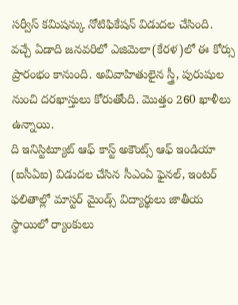సర్వీస్ కమిషన్కు నోటిఫికేషన్ విడుదల చేసింది. వచ్చే ఏడాది జనవరిలో ఎజిమెలా(కేరళ)లో ఈ కోర్సు ప్రారంభం కానుంది. అవివాహితులైన స్త్రీ, పురుషుల నుంచి దరఖాస్తులు కోరుతోంది. మొత్తం 260 ఖాళీలు ఉన్నాయి.
ది ఇనిస్టిట్యూట్ ఆఫ్ కాస్ట్ అకౌంట్స్ ఆఫ్ ఇండియా (ఐసీఏఐ) విడుదల చేసిన సీఎంఏ ఫైనల్, ఇంటర్ ఫలితాల్లో మాస్టర్ మైండ్స్ విద్యార్థులు జాతీయ స్థాయిలో ర్యాంకులు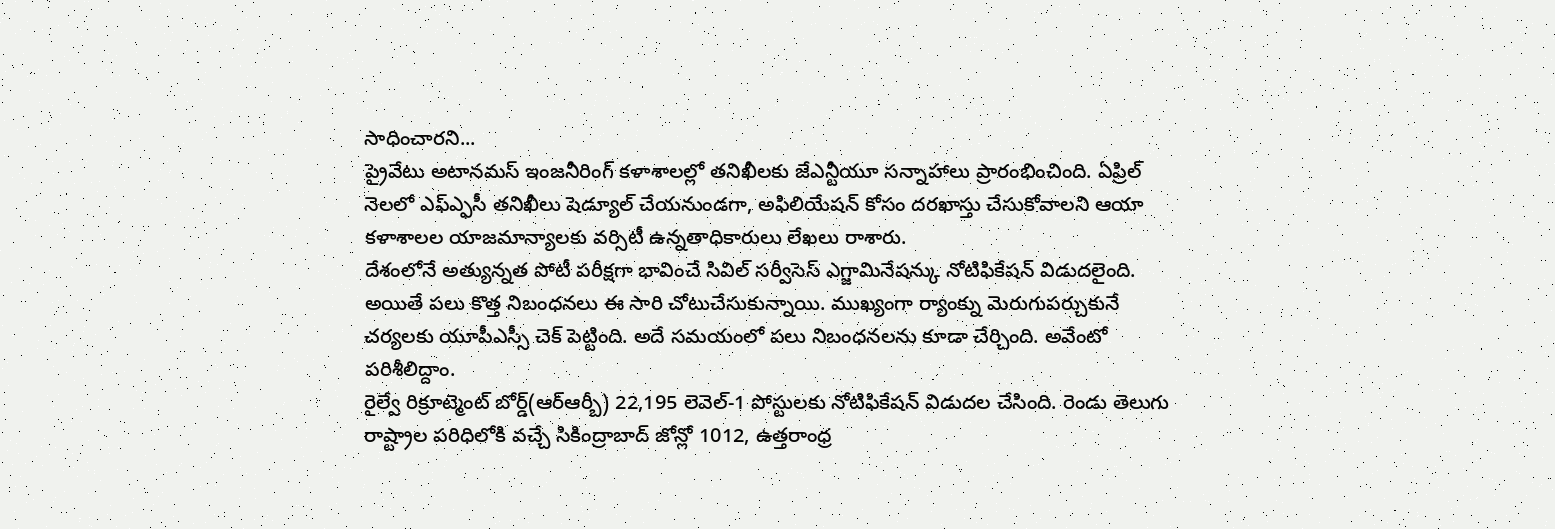సాధించారని...
ప్రైవేటు అటానమస్ ఇంజనీరింగ్ కళాశాలల్లో తనిఖీలకు జేఎన్టీయూ సన్నాహాలు ప్రారంభించింది. ఏప్రిల్ నెలలో ఎఫ్ఎ్ఫసీ తనిఖీలు షెడ్యూల్ చేయనుండగా, అఫిలియేషన్ కోసం దరఖాస్తు చేసుకోవాలని ఆయా కళాశాలల యాజమాన్యాలకు వర్సిటీ ఉన్నతాధికారులు లేఖలు రాశారు.
దేశంలోనే అత్యున్నత పోటీ పరీక్షగా భావించే సివిల్ సర్వీసెస్ ఎగ్జామినేషన్కు నోటిఫికేషన్ విడుదలైంది. అయితే పలు కొత్త నిబంధనలు ఈ సారి చోటుచేసుకున్నాయి. ముఖ్యంగా ర్యాంక్ను మెరుగుపర్చుకునే చర్యలకు యూపీఎస్సీ చెక్ పెట్టింది. అదే సమయంలో పలు నిబంధనలను కూడా చేర్చింది. అవేంటో పరిశీలిద్దాం.
రైల్వే రిక్రూట్మెంట్ బోర్డ్(ఆర్ఆర్బీ) 22,195 లెవెల్-1 పోస్టులకు నోటిఫికేషన్ విడుదల చేసింది. రెండు తెలుగు రాష్ట్రాల పరిధిలోకి వచ్చే సికింద్రాబాద్ జోన్లో 1012, ఉత్తరాంధ్ర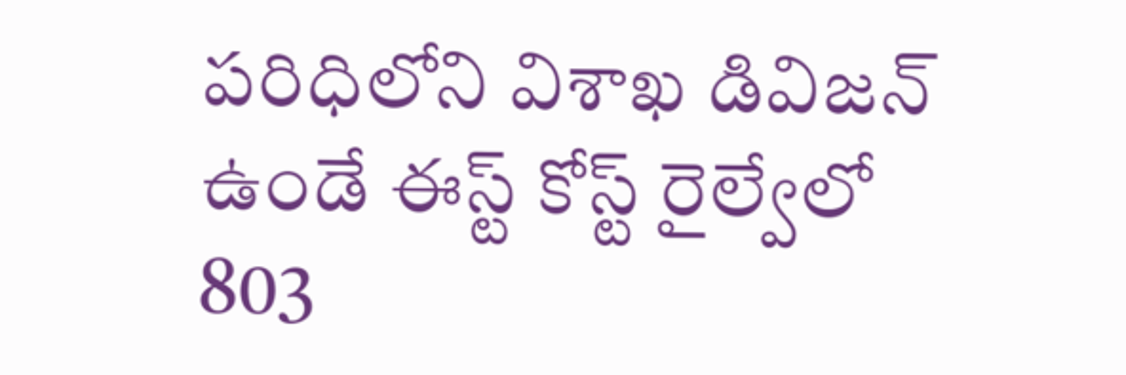పరిధిలోని విశాఖ డివిజన్ ఉండే ఈస్ట్ కోస్ట్ రైల్వేలో 803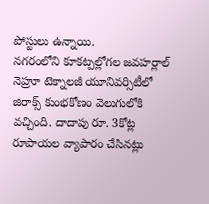పోస్టులు ఉన్నాయి.
నగరంలోని కూకట్పల్లోగల జవహర్లాల్ నెహ్రూ టెక్నాలజీ యూనివర్సిటీలో జిరాక్స్ కుంభకోణం వెలుగులోకి వచ్చింది. దాదాపు రూ. 3కోట్ల రూపాయల వ్యాపారం చేసినట్లు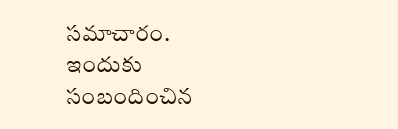సమాచారం. ఇందుకు సంబందించిన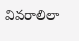వివరాలిలా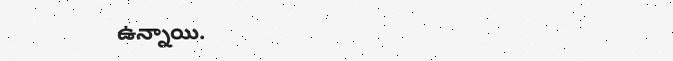ఉన్నాయి.